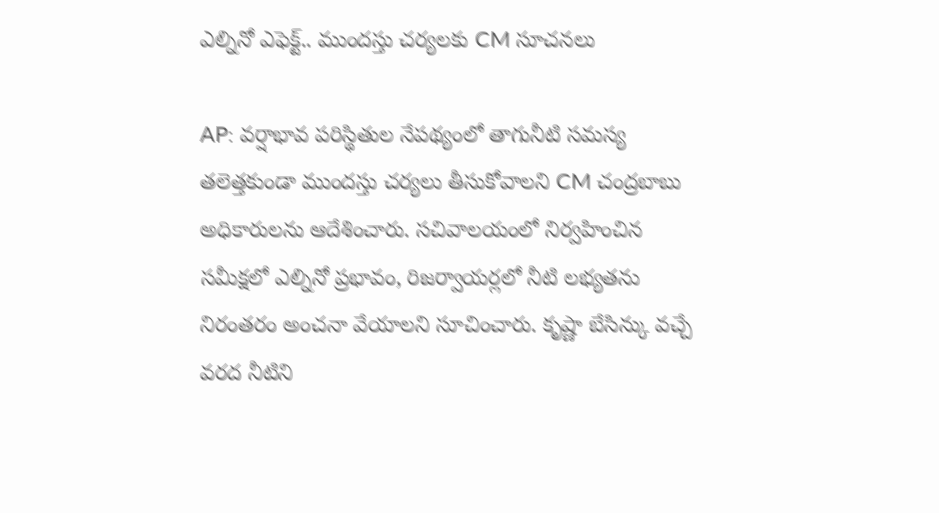ఎల్నినో ఎఫెక్ట్.. ముందస్తు చర్యలకు CM సూచనలు

AP: వర్షాభావ పరిస్థితుల నేపథ్యంలో తాగునీటి సమస్య తలెత్తకుండా ముందస్తు చర్యలు తీసుకోవాలని CM చంద్రబాబు అధికారులను ఆదేశించారు. సచివాలయంలో నిర్వహించిన సమీక్షలో ఎల్నినో ప్రభావం, రిజర్వాయర్లలో నీటి లభ్యతను నిరంతరం అంచనా వేయాలని సూచించారు. కృష్ణా బేసిన్కు వచ్చే వరద నీటిని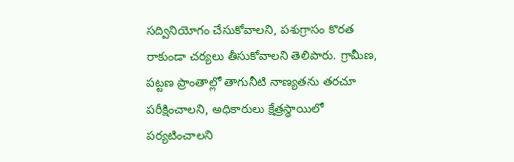సద్వినియోగం చేసుకోవాలని, పశుగ్రాసం కొరత రాకుండా చర్యలు తీసుకోవాలని తెలిపారు. గ్రామీణ, పట్టణ ప్రాంతాల్లో తాగునీటి నాణ్యతను తరచూ పరీక్షించాలని, అధికారులు క్షేత్రస్థాయిలో పర్యటించాలని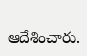ఆదేశించారు.